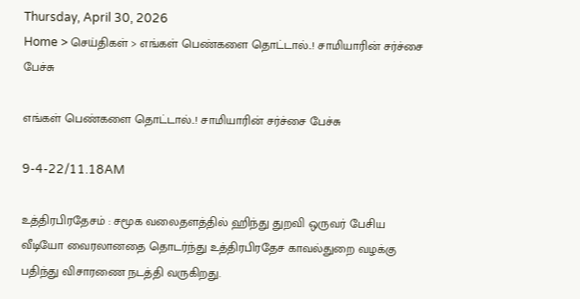Thursday, April 30, 2026
Home > செய்திகள் > எங்கள் பெண்களை தொட்டால்..! சாமியாரின் சர்ச்சை பேச்சு

எங்கள் பெண்களை தொட்டால்..! சாமியாரின் சர்ச்சை பேச்சு

9-4-22/11.18AM

உத்திரபிரதேசம் : சமூக வலைதளத்தில் ஹிந்து துறவி ஒருவர் பேசிய வீடியோ வைரலானதை தொடர்ந்து உத்திரபிரதேச காவல்துறை வழக்கு பதிந்து விசாரணை நடத்தி வருகிறது.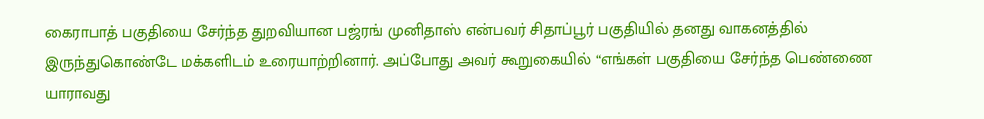கைராபாத் பகுதியை சேர்ந்த துறவியான பஜ்ரங் முனிதாஸ் என்பவர் சிதாப்பூர் பகுதியில் தனது வாகனத்தில் இருந்துகொண்டே மக்களிடம் உரையாற்றினார். அப்போது அவர் கூறுகையில் “எங்கள் பகுதியை சேர்ந்த பெண்ணை யாராவது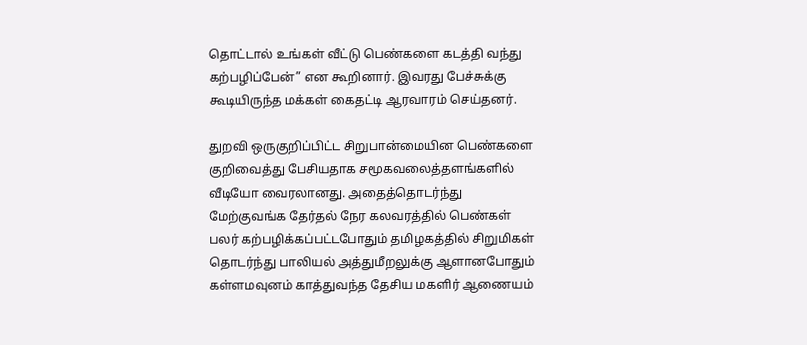தொட்டால் உங்கள் வீட்டு பெண்களை கடத்தி வந்து கற்பழிப்பேன்” என கூறினார். இவரது பேச்சுக்கு கூடியிருந்த மக்கள் கைதட்டி ஆரவாரம் செய்தனர்.

துறவி ஒருகுறிப்பிட்ட சிறுபான்மையின பெண்களை குறிவைத்து பேசியதாக சமூகவலைத்தளங்களில் வீடியோ வைரலானது. அதைத்தொடர்ந்து மேற்குவங்க தேர்தல் நேர கலவரத்தில் பெண்கள் பலர் கற்பழிக்கப்பட்டபோதும் தமிழகத்தில் சிறுமிகள் தொடர்ந்து பாலியல் அத்துமீறலுக்கு ஆளானபோதும் கள்ளமவுனம் காத்துவந்த தேசிய மகளிர் ஆணையம்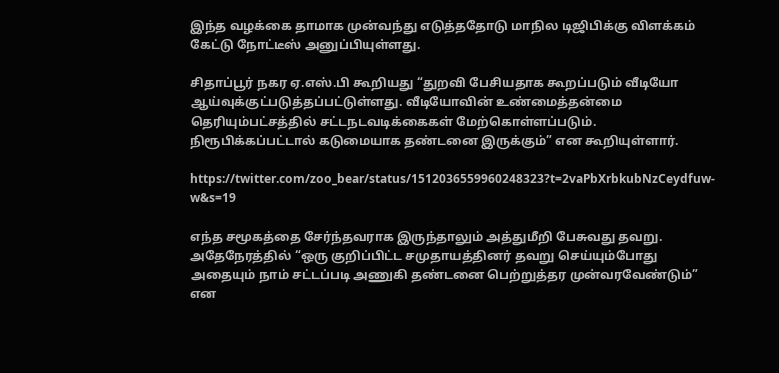இந்த வழக்கை தாமாக முன்வந்து எடுத்ததோடு மாநில டிஜிபிக்கு விளக்கம் கேட்டு நோட்டீஸ் அனுப்பியுள்ளது.

சிதாப்பூர் நகர ஏ.எஸ்.பி கூறியது “துறவி பேசியதாக கூறப்படும் வீடியோ ஆய்வுக்குட்படுத்தப்பட்டுள்ளது. வீடியோவின் உண்மைத்தன்மை தெரியும்பட்சத்தில் சட்டநடவடிக்கைகள் மேற்கொள்ளப்படும். நிரூபிக்கப்பட்டால் கடுமையாக தண்டனை இருக்கும்” என கூறியுள்ளார்.

https://twitter.com/zoo_bear/status/1512036559960248323?t=2vaPbXrbkubNzCeydfuw-w&s=19

எந்த சமூகத்தை சேர்ந்தவராக இருந்தாலும் அத்துமீறி பேசுவது தவறு. அதேநேரத்தில் “ஒரு குறிப்பிட்ட சமுதாயத்தினர் தவறு செய்யும்போது அதையும் நாம் சட்டப்படி அணுகி தண்டனை பெற்றுத்தர முன்வரவேண்டும்” என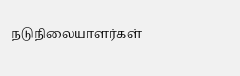நடுநிலையாளர்கள்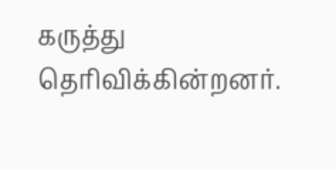கருத்து தெரிவிக்கின்றனர்.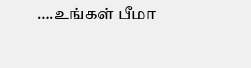….உங்கள் பீமா